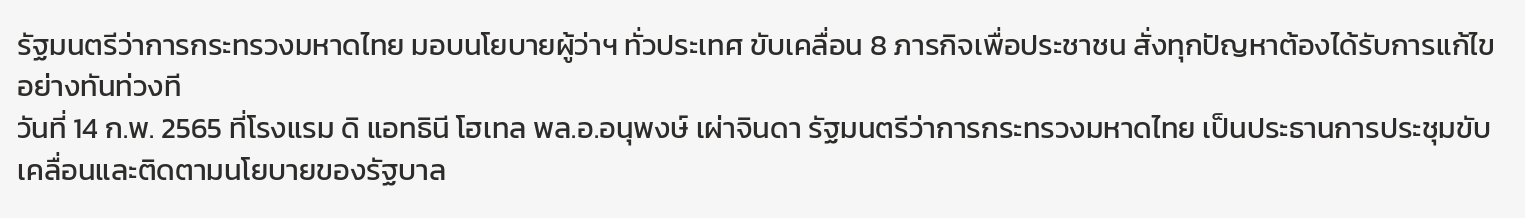รัฐมนตรีว่าการกระทรวงมหาดไทย มอบนโยบายผู้ว่าฯ ทั่วประเทศ ขับเคลื่อน 8 ภารกิจเพื่อประชาชน สั่งทุกปัญหาต้องได้รับการแก้ไขอย่างทันท่วงที
วันที่ 14 ก.พ. 2565 ที่โรงแรม ดิ แอทธินี โฮเทล พล.อ.อนุพงษ์ เผ่าจินดา รัฐมนตรีว่าการกระทรวงมหาดไทย เป็นประธานการประชุมขับเคลื่อนและติดตามนโยบายของรัฐบาล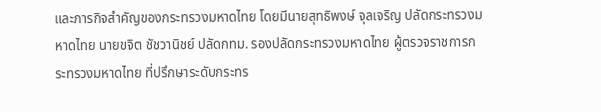และภารกิจสำคัญของกระทรวงมหาดไทย โดยมีนายสุทธิพงษ์ จุลเจริญ ปลัดกระทรวงมหาดไทย นายขจิต ชัชวานิชย์ ปลัดกทม. รองปลัดกระทรวงมหาดไทย ผู้ตรวจราชการกระทรวงมหาดไทย ที่ปรึกษาระดับกระทร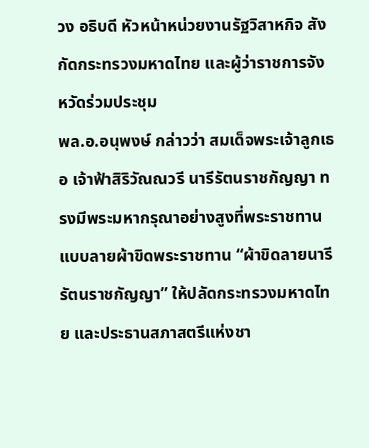วง อธิบดี หัวหน้าหน่วยงานรัฐวิสาหกิจ สังกัดกระทรวงมหาดไทย และผู้ว่าราชการจังหวัดร่วมประชุม
พล.อ.อนุพงษ์ กล่าวว่า สมเด็จพระเจ้าลูกเธอ เจ้าฟ้าสิริวัณณวรี นารีรัตนราชกัญญา ทรงมีพระมหากรุณาอย่างสูงที่พระราชทานแบบลายผ้าขิดพระราชทาน “ผ้าขิดลายนารีรัตนราชกัญญา” ให้ปลัดกระทรวงมหาดไทย และประธานสภาสตรีแห่งชา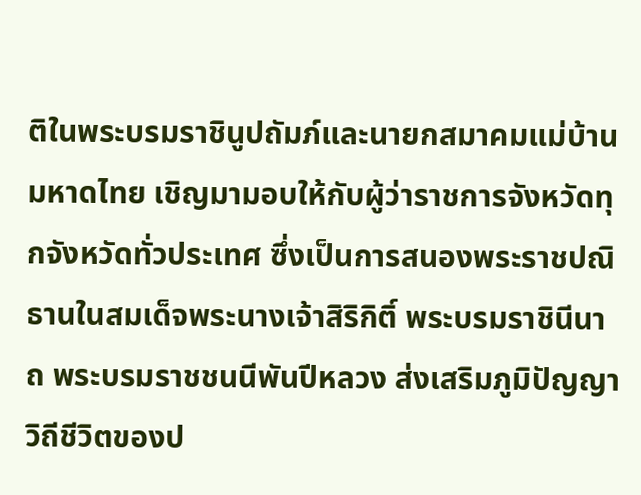ติในพระบรมราชินูปถัมภ์และนายกสมาคมแม่บ้านมหาดไทย เชิญมามอบให้กับผู้ว่าราชการจังหวัดทุกจังหวัดทั่วประเทศ ซึ่งเป็นการสนองพระราชปณิธานในสมเด็จพระนางเจ้าสิริกิติ์ พระบรมราชินีนาถ พระบรมราชชนนีพันปีหลวง ส่งเสริมภูมิปัญญา วิถีชีวิตของป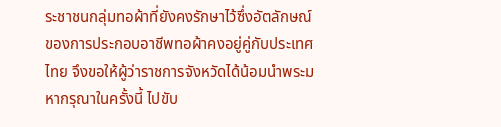ระชาชนกลุ่มทอผ้าที่ยังคงรักษาไว้ซึ่งอัตลักษณ์ของการประกอบอาชีพทอผ้าคงอยู่คู่กับประเทศไทย จึงขอให้ผู้ว่าราชการจังหวัดได้น้อมนำพระมหากรุณาในครั้งนี้ ไปขับ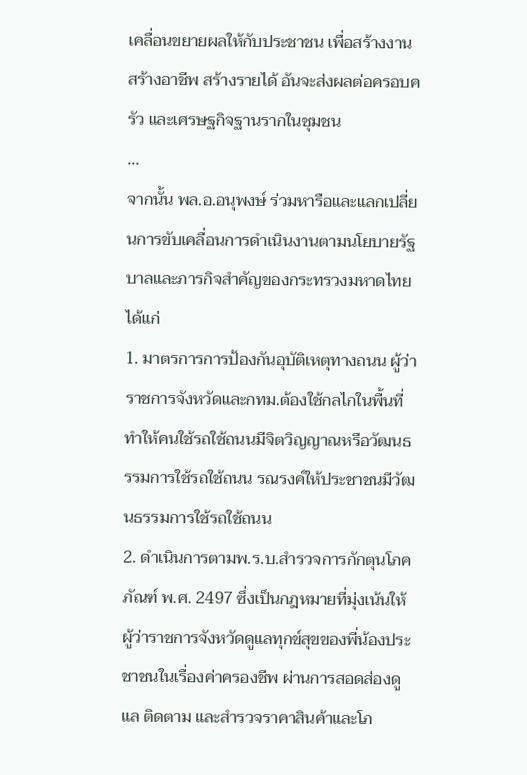เคลื่อนขยายผลให้กับประชาชน เพื่อสร้างงาน สร้างอาชีพ สร้างรายได้ อันจะส่งผลต่อครอบครัว และเศรษฐกิจฐานรากในชุมชน
...
จากนั้น พล.อ.อนุพงษ์ ร่วมหารือและแลกเปลี่ยนการขับเคลื่อนการดำเนินงานตามนโยบายรัฐบาลและภารกิจสำคัญของกระทรวงมหาดไทย ได้แก่
1. มาตรการการป้องกันอุบัติเหตุทางถนน ผู้ว่าราชการจังหวัดและกทม.ต้องใช้กลไกในพื้นที่ ทำให้คนใช้รถใช้ถนนมีจิตวิญญาณหรือวัฒนธรรมการใช้รถใช้ถนน รณรงค์ให้ประชาชนมีวัฒนธรรมการใช้รถใช้ถนน
2. ดำเนินการตามพ.ร.บ.สำรวจการกักตุนโภคภัณฑ์ พ.ศ. 2497 ซึ่งเป็นกฎหมายที่มุ่งเน้นให้ผู้ว่าราชการจังหวัดดูแลทุกข์สุขของพี่น้องประชาชนในเรื่องค่าครองชีพ ผ่านการสอดส่องดูแล ติดตาม และสำรวจราคาสินค้าและโภ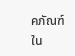คภัณฑ์ใน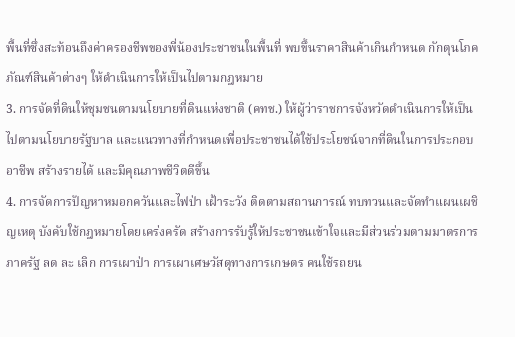พื้นที่ซึ่งสะท้อนถึงค่าครองชีพของพี่น้องประชาชนในพื้นที่ พบขึ้นราคาสินค้าเกินกำหนด กักตุนโภคภัณฑ์สินค้าต่างๆ ให้ดำเนินการให้เป็นไปตามกฎหมาย
3. การจัดที่ดินให้ชุมชนตามนโยบายที่ดินแห่งชาติ (คทช.) ให้ผู้ว่าราชการจังหวัดดำเนินการให้เป็นไปตามนโยบายรัฐบาล และแนวทางที่กำหนดเพื่อประชาชนได้ใช้ประโยชน์จากที่ดินในการประกอบอาชีพ สร้างรายได้ และมีคุณภาพชีวิตดีขึ้น
4. การจัดการปัญหาหมอกควันและไฟป่า เฝ้าระวัง ติดตามสถานการณ์ ทบทวนและจัดทำแผนเผชิญเหตุ บังคับใช้กฎหมายโดยเคร่งครัด สร้างการรับรู้ให้ประชาชนเข้าใจและมีส่วนร่วมตามมาตรการภาครัฐ ลด ละ เลิก การเผาป่า การเผาเศษวัสดุทางการเกษตร คนใช้รถยน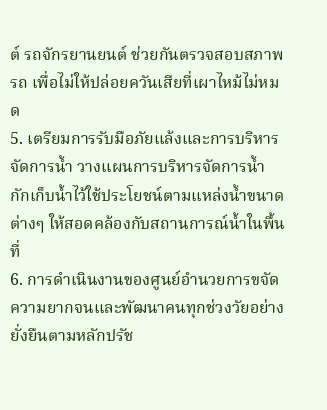ต์ รถจักรยานยนต์ ช่วยกันตรวจสอบสภาพรถ เพื่อไม่ให้ปล่อยควันเสียที่เผาไหม้ไม่หมด
5. เตรียมการรับมือภัยแล้งและการบริหารจัดการน้ำ วางแผนการบริหารจัดการน้ำ กักเก็บน้ำไว้ใช้ประโยชน์ตามแหล่งน้ำขนาดต่างๆ ให้สอดคล้องกับสถานการณ์น้ำในพื้นที่
6. การดำเนินงานของศูนย์อำนวยการขจัดความยากจนและพัฒนาคนทุกช่วงวัยอย่างยั่งยืนตามหลักปรัช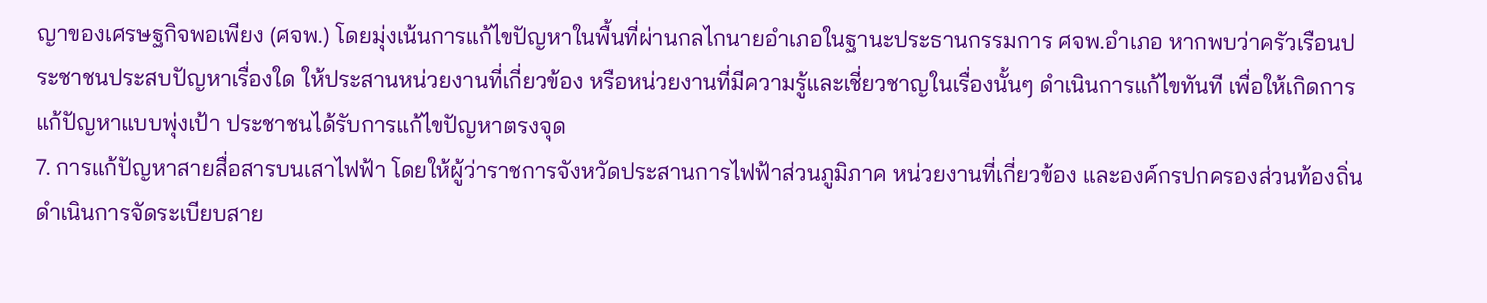ญาของเศรษฐกิจพอเพียง (ศจพ.) โดยมุ่งเน้นการแก้ไขปัญหาในพื้นที่ผ่านกลไกนายอำเภอในฐานะประธานกรรมการ ศจพ.อำเภอ หากพบว่าครัวเรือนประชาชนประสบปัญหาเรื่องใด ให้ประสานหน่วยงานที่เกี่ยวข้อง หรือหน่วยงานที่มีความรู้และเชี่ยวชาญในเรื่องนั้นๆ ดำเนินการแก้ไขทันที เพื่อให้เกิดการแก้ปัญหาแบบพุ่งเป้า ประชาชนได้รับการแก้ไขปัญหาตรงจุด
7. การแก้ปัญหาสายสื่อสารบนเสาไฟฟ้า โดยให้ผู้ว่าราชการจังหวัดประสานการไฟฟ้าส่วนภูมิภาค หน่วยงานที่เกี่ยวข้อง และองค์กรปกครองส่วนท้องถิ่น ดำเนินการจัดระเบียบสาย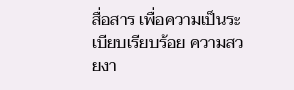สื่อสาร เพื่อความเป็นระเบียบเรียบร้อย ความสวยงา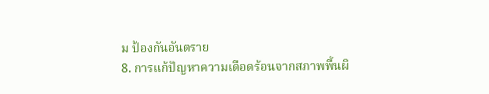ม ป้องกันอันตราย
8. การแก้ปัญหาความเดือดร้อนจากสภาพพื้นผิ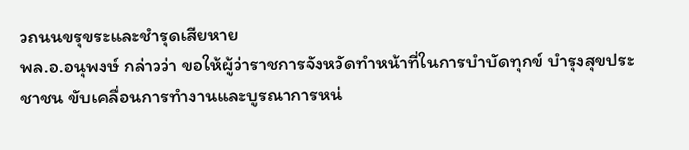วถนนขรุขระและชำรุดเสียหาย
พล.อ.อนุพงษ์ กล่าวว่า ขอให้ผู้ว่าราชการจังหวัดทำหน้าที่ในการบำบัดทุกข์ บำรุงสุขประชาชน ขับเคลื่อนการทำงานและบูรณาการหน่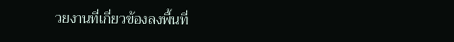วยงานที่เกี่ยวข้องลงพื้นที่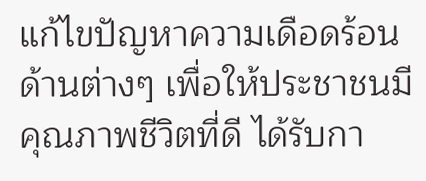แก้ไขปัญหาความเดือดร้อนด้านต่างๆ เพื่อให้ประชาชนมีคุณภาพชีวิตที่ดี ได้รับกา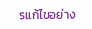รแก้ไขอย่าง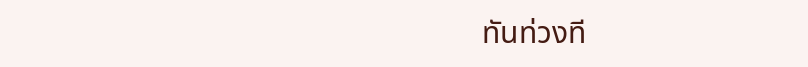ทันท่วงที